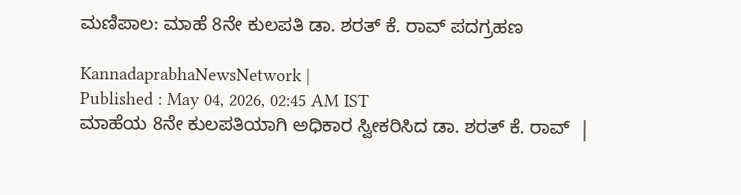ಮಣಿಪಾಲ: ಮಾಹೆ 8ನೇ ಕುಲಪತಿ ಡಾ. ಶರತ್ ಕೆ. ರಾವ್‌ ಪದಗ್ರಹಣ

KannadaprabhaNewsNetwork |
Published : May 04, 2026, 02:45 AM IST
ಮಾಹೆಯ 8ನೇ ಕುಲಪತಿಯಾಗಿ ಅಧಿಕಾರ ಸ್ವೀಕರಿಸಿದ ಡಾ. ಶರತ್ ಕೆ. ರಾವ್  |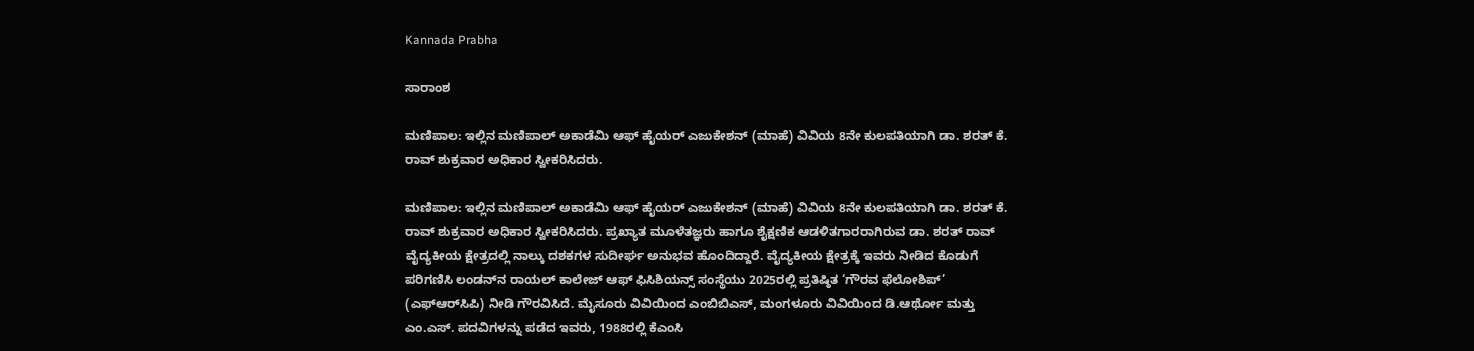Kannada Prabha

ಸಾರಾಂಶ

ಮಣಿಪಾಲ: ಇಲ್ಲಿನ ಮಣಿಪಾಲ್‌ ಅಕಾಡೆಮಿ ಆಫ್‌ ಹೈಯರ್‌ ಎಜುಕೇಶನ್‌ (ಮಾಹೆ) ವಿವಿಯ 8ನೇ ಕುಲಪತಿಯಾಗಿ ಡಾ. ಶರತ್ ಕೆ. ರಾವ್ ಶುಕ್ರವಾರ ಅಧಿಕಾರ ಸ್ವೀಕರಿಸಿದರು.

ಮಣಿಪಾಲ: ಇಲ್ಲಿನ ಮಣಿಪಾಲ್‌ ಅಕಾಡೆಮಿ ಆಫ್‌ ಹೈಯರ್‌ ಎಜುಕೇಶನ್‌ (ಮಾಹೆ) ವಿವಿಯ 8ನೇ ಕುಲಪತಿಯಾಗಿ ಡಾ. ಶರತ್ ಕೆ. ರಾವ್ ಶುಕ್ರವಾರ ಅಧಿಕಾರ ಸ್ವೀಕರಿಸಿದರು. ಪ್ರಖ್ಯಾತ ಮೂಳೆತಜ್ಞರು ಹಾಗೂ ಶೈಕ್ಷಣಿಕ ಆಡಳಿತಗಾರರಾಗಿರುವ ಡಾ. ಶರತ್ ರಾವ್ ವೈದ್ಯಕೀಯ ಕ್ಷೇತ್ರದಲ್ಲಿ ನಾಲ್ಕು ದಶಕಗಳ ಸುದೀರ್ಘ ಅನುಭವ ಹೊಂದಿದ್ದಾರೆ. ವೈದ್ಯಕೀಯ ಕ್ಷೇತ್ರಕ್ಕೆ ಇವರು ನೀಡಿದ ಕೊಡುಗೆ ಪರಿಗಣಿಸಿ ಲಂಡನ್‌ನ ರಾಯಲ್ ಕಾಲೇಜ್ ಆಫ್ ಫಿಸಿಶಿಯನ್ಸ್ ಸಂಸ್ಥೆಯು 2025ರಲ್ಲಿ ಪ್ರತಿಷ್ಠಿತ ‘ಗೌರವ ಫೆಲೋಶಿಪ್’ (ಎಫ್‌ಆರ್‌ಸಿಪಿ) ನೀಡಿ ಗೌರವಿಸಿದೆ. ಮೈಸೂರು ವಿವಿಯಿಂದ ಎಂಬಿಬಿಎಸ್, ಮಂಗಳೂರು ವಿವಿಯಿಂದ ಡಿ.ಆರ್ಥೋ ಮತ್ತು ಎಂ.ಎಸ್. ಪದವಿಗಳನ್ನು ಪಡೆದ ಇವರು, 1988ರಲ್ಲಿ ಕೆಎಂಸಿ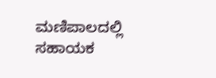ಮಣಿಪಾಲದಲ್ಲಿ ಸಹಾಯಕ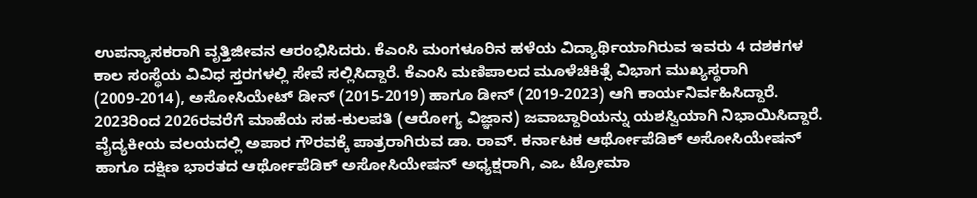ಉಪನ್ಯಾಸಕರಾಗಿ ವೃತ್ತಿಜೀವನ ಆರಂಭಿಸಿದರು. ಕೆಎಂಸಿ ಮಂಗಳೂರಿನ ಹಳೆಯ ವಿದ್ಯಾರ್ಥಿಯಾಗಿರುವ ಇವರು 4 ದಶಕಗಳ ಕಾಲ ಸಂಸ್ಥೆಯ ವಿವಿಧ ಸ್ತರಗಳಲ್ಲಿ ಸೇವೆ ಸಲ್ಲಿಸಿದ್ದಾರೆ. ಕೆಎಂಸಿ ಮಣಿಪಾಲದ ಮೂಳೆಚಿಕಿತ್ಸೆ ವಿಭಾಗ ಮುಖ್ಯಸ್ಥರಾಗಿ (2009-2014), ಅಸೋಸಿಯೇಟ್ ಡೀನ್ (2015-2019) ಹಾಗೂ ಡೀನ್ (2019-2023) ಆಗಿ ಕಾರ್ಯನಿರ್ವಹಿಸಿದ್ದಾರೆ. 2023ರಿಂದ 2026ರವರೆಗೆ ಮಾಹೆಯ ಸಹ-ಕುಲಪತಿ (ಆರೋಗ್ಯ ವಿಜ್ಞಾನ) ಜವಾಬ್ದಾರಿಯನ್ನು ಯಶಸ್ವಿಯಾಗಿ ನಿಭಾಯಿಸಿದ್ದಾರೆ. ವೈದ್ಯಕೀಯ ವಲಯದಲ್ಲಿ ಅಪಾರ ಗೌರವಕ್ಕೆ ಪಾತ್ರರಾಗಿರುವ ಡಾ. ರಾವ್. ಕರ್ನಾಟಕ ಆರ್ಥೋಪೆಡಿಕ್ ಅಸೋಸಿಯೇಷನ್ ಹಾಗೂ ದಕ್ಷಿಣ ಭಾರತದ ಆರ್ಥೋಪೆಡಿಕ್ ಅಸೋಸಿಯೇಷನ್ ಅಧ್ಯಕ್ಷರಾಗಿ, ಎಒ ಟ್ರೋಮಾ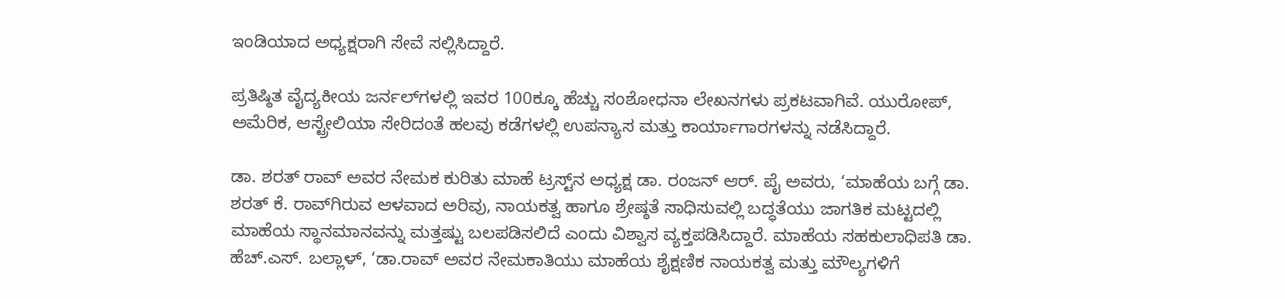ಇಂಡಿಯಾದ ಅಧ್ಯಕ್ಷರಾಗಿ ಸೇವೆ ಸಲ್ಲಿಸಿದ್ದಾರೆ.

ಪ್ರತಿಷ್ಠಿತ ವೈದ್ಯಕೀಯ ಜರ್ನಲ್‌ಗಳಲ್ಲಿ ಇವರ 100ಕ್ಕೂ ಹೆಚ್ಚು ಸಂಶೋಧನಾ ಲೇಖನಗಳು ಪ್ರಕಟವಾಗಿವೆ. ಯುರೋಪ್, ಅಮೆರಿಕ, ಆಸ್ಟ್ರೇಲಿಯಾ ಸೇರಿದಂತೆ ಹಲವು ಕಡೆಗಳಲ್ಲಿ ಉಪನ್ಯಾಸ ಮತ್ತು ಕಾರ್ಯಾಗಾರಗಳನ್ನು ನಡೆಸಿದ್ದಾರೆ.

ಡಾ. ಶರತ್ ರಾವ್ ಅವರ ನೇಮಕ ಕುರಿತು ಮಾಹೆ ಟ್ರಸ್ಟ್‌ನ ಅಧ್ಯಕ್ಷ ಡಾ. ರಂಜನ್ ಆರ್. ಪೈ ಅವರು, ‘ಮಾಹೆಯ ಬಗ್ಗೆ ಡಾ. ಶರತ್‌ ಕೆ. ರಾವ್‌ಗಿರುವ ಆಳವಾದ ಅರಿವು, ನಾಯಕತ್ವ ಹಾಗೂ ಶ್ರೇಷ್ಠತೆ ಸಾಧಿಸುವಲ್ಲಿ ಬದ್ಧತೆಯು ಜಾಗತಿಕ ಮಟ್ಟದಲ್ಲಿ ಮಾಹೆಯ ಸ್ಥಾನಮಾನವನ್ನು ಮತ್ತಷ್ಟು ಬಲಪಡಿಸಲಿದೆ ಎಂದು ವಿಶ್ವಾಸ ವ್ಯಕ್ತಪಡಿಸಿದ್ದಾರೆ. ಮಾಹೆಯ ಸಹಕುಲಾಧಿಪತಿ ಡಾ. ಹೆಚ್.ಎಸ್. ಬಲ್ಲಾಳ್, ‘ಡಾ.ರಾವ್ ಅವರ ನೇಮಕಾತಿಯು ಮಾಹೆಯ ಶೈಕ್ಷಣಿಕ ನಾಯಕತ್ವ ಮತ್ತು ಮೌಲ್ಯಗಳಿಗೆ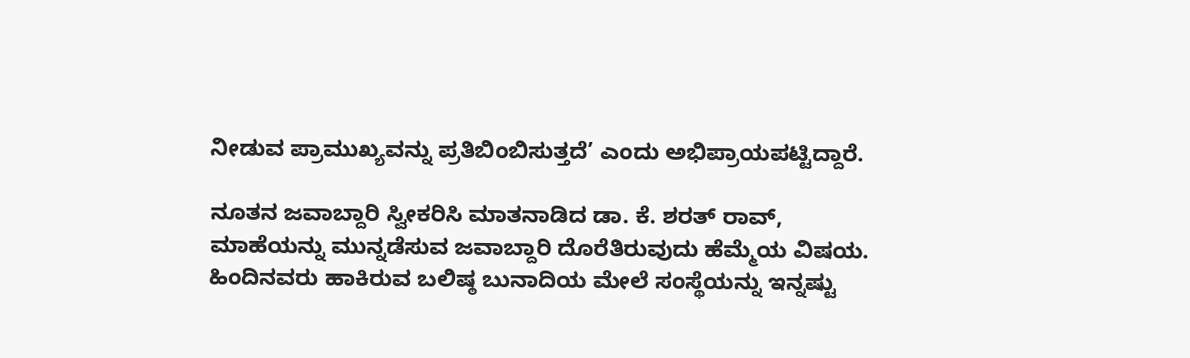ನೀಡುವ ಪ್ರಾಮುಖ್ಯವನ್ನು ಪ್ರತಿಬಿಂಬಿಸುತ್ತದೆ’ ಎಂದು ಅಭಿಪ್ರಾಯಪಟ್ಟಿದ್ದಾರೆ.

ನೂತನ ಜವಾಬ್ದಾರಿ ಸ್ವೀಕರಿಸಿ ಮಾತನಾಡಿದ ಡಾ. ಕೆ. ಶರತ್ ರಾವ್, ಮಾಹೆಯನ್ನು ಮುನ್ನಡೆಸುವ ಜವಾಬ್ದಾರಿ ದೊರೆತಿರುವುದು ಹೆಮ್ಮೆಯ ವಿಷಯ. ಹಿಂದಿನವರು ಹಾಕಿರುವ ಬಲಿಷ್ಠ ಬುನಾದಿಯ ಮೇಲೆ ಸಂಸ್ಥೆಯನ್ನು ಇನ್ನಷ್ಟು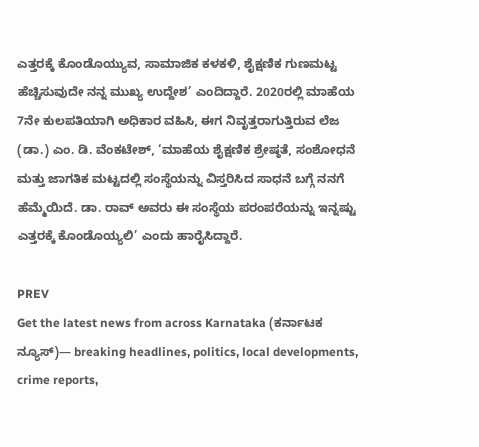ಎತ್ತರಕ್ಕೆ ಕೊಂಡೊಯ್ಯುವ, ಸಾಮಾಜಿಕ ಕಳಕಳಿ, ಶೈಕ್ಷಣಿಕ ಗುಣಮಟ್ಟ ಹೆಚ್ಚಿಸುವುದೇ ನನ್ನ ಮುಖ್ಯ ಉದ್ದೇಶ’ ಎಂದಿದ್ದಾರೆ. 2020ರಲ್ಲಿ ಮಾಹೆಯ 7ನೇ ಕುಲಪತಿಯಾಗಿ ಅಧಿಕಾರ ವಹಿಸಿ, ಈಗ ನಿವೃತ್ತರಾಗುತ್ತಿರುವ ಲೆಜ (ಡಾ.) ಎಂ. ಡಿ. ವೆಂಕಟೇಶ್, ‘ಮಾಹೆಯ ಶೈಕ್ಷಣಿಕ ಶ್ರೇಷ್ಠತೆ, ಸಂಶೋಧನೆ ಮತ್ತು ಜಾಗತಿಕ ಮಟ್ಟದಲ್ಲಿ ಸಂಸ್ಥೆಯನ್ನು ವಿಸ್ತರಿಸಿದ ಸಾಧನೆ ಬಗ್ಗೆ ನನಗೆ ಹೆಮ್ಮೆಯಿದೆ. ಡಾ. ರಾವ್ ಅವರು ಈ ಸಂಸ್ಥೆಯ ಪರಂಪರೆಯನ್ನು ಇನ್ನಷ್ಟು ಎತ್ತರಕ್ಕೆ ಕೊಂಡೊಯ್ಯಲಿ’ ಎಂದು ಹಾರೈಸಿದ್ದಾರೆ.

PREV
Get the latest news from across Karnataka (ಕರ್ನಾಟಕ ನ್ಯೂಸ್)— breaking headlines, politics, local developments, crime reports,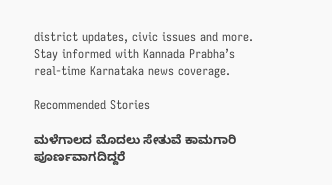district updates, civic issues and more. Stay informed with Kannada Prabha’s real‑time Karnataka news coverage.

Recommended Stories

ಮಳೆಗಾಲದ ಮೊದಲು ಸೇತುವೆ ಕಾಮಗಾರಿ ಪೂರ್ಣವಾಗದಿದ್ದರೆ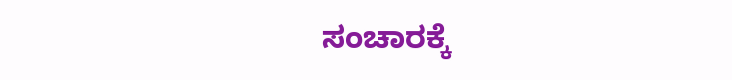ಸಂಚಾರಕ್ಕೆ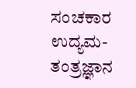ಸಂಚಕಾರ
ಉದ್ಯಮ- ತಂತ್ರಜ್ಞಾನ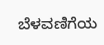ಬೆಳವಣಿಗೆಯ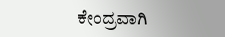ಕೇಂದ್ರವಾಗಿ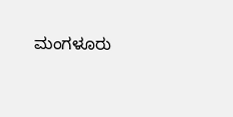ಮಂಗಳೂರು